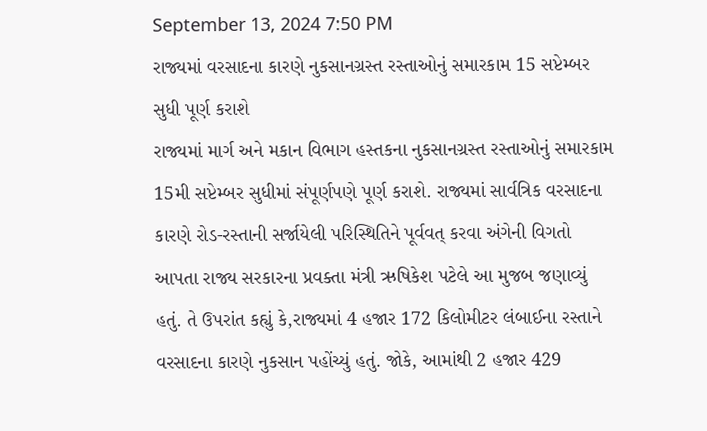September 13, 2024 7:50 PM
રાજ્યમાં વરસાદના કારણે નુકસાનગ્રસ્ત રસ્તાઓનું સમારકામ 15 સપ્ટેમ્બર સુધી પૂર્ણ કરાશે
રાજ્યમાં માર્ગ અને મકાન વિભાગ હસ્તકના નુકસાનગ્રસ્ત રસ્તાઓનું સમારકામ 15મી સપ્ટેમ્બર સુધીમાં સંપૂર્ણપણે પૂર્ણ કરાશે. રાજ્યમાં સાર્વત્રિક વરસાદના કારણે રોડ-રસ્તાની સર્જાયેલી પરિસ્થિતિને પૂર્વવત્ કરવા અંગેની વિગતો આપતા રાજ્ય સરકારના પ્રવક્તા મંત્રી ઋષિકેશ પટેલે આ મુજબ જણાવ્યું હતું. તે ઉપરાંત કહ્યું કે,રાજ્યમાં 4 હજાર 172 કિલોમીટર લંબાઈના રસ્તાને વરસાદના કારણે નુકસાન પહોંચ્યું હતું. જોકે, આમાંથી 2 હજાર 429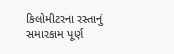કિલોમીટરના રસ્તાનું સમારકામ પૂર્ણ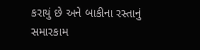કરાયું છે અને બાકીના રસ્તાનું સમારકામ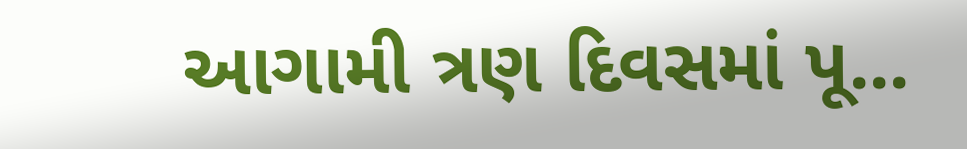આગામી ત્રણ દિવસમાં પૂ...